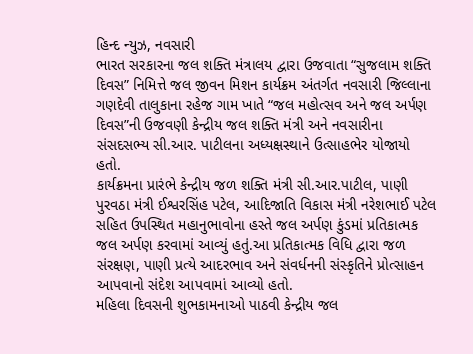હિન્દ ન્યુઝ, નવસારી
ભારત સરકારના જલ શક્તિ મંત્રાલય દ્વારા ઉજવાતા “સુજલામ શક્તિ દિવસ” નિમિત્તે જલ જીવન મિશન કાર્યક્રમ અંતર્ગત નવસારી જિલ્લાના ગણદેવી તાલુકાના રહેજ ગામ ખાતે “જલ મહોત્સવ અને જલ અર્પણ દિવસ”ની ઉજવણી કેન્દ્રીય જલ શક્તિ મંત્રી અને નવસારીના સંસદસભ્ય સી.આર. પાટીલના અધ્યક્ષસ્થાને ઉત્સાહભેર યોજાયો હતો.
કાર્યક્રમના પ્રારંભે કેન્દ્રીય જળ શક્તિ મંત્રી સી.આર.પાટીલ, પાણી પુરવઠા મંત્રી ઈશ્વરસિંહ પટેલ, આદિજાતિ વિકાસ મંત્રી નરેશભાઈ પટેલ સહિત ઉપસ્થિત મહાનુભાવોના હસ્તે જલ અર્પણ કુંડમાં પ્રતિકાત્મક જલ અર્પણ કરવામાં આવ્યું હતું.આ પ્રતિકાત્મક વિધિ દ્વારા જળ સંરક્ષણ, પાણી પ્રત્યે આદરભાવ અને સંવર્ધનની સંસ્કૃતિને પ્રોત્સાહન આપવાનો સંદેશ આપવામાં આવ્યો હતો.
મહિલા દિવસની શુભકામનાઓ પાઠવી કેન્દ્રીય જલ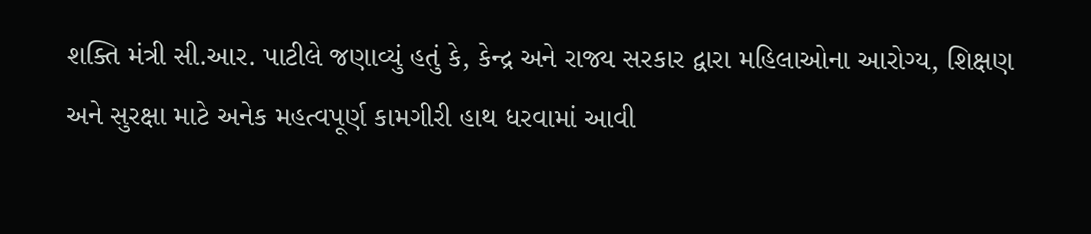શક્તિ મંત્રી સી.આર. પાટીલે જણાવ્યું હતું કે, કેન્દ્ર અને રાજ્ય સરકાર દ્વારા મહિલાઓના આરોગ્ય, શિક્ષણ અને સુરક્ષા માટે અનેક મહત્વપૂર્ણ કામગીરી હાથ ધરવામાં આવી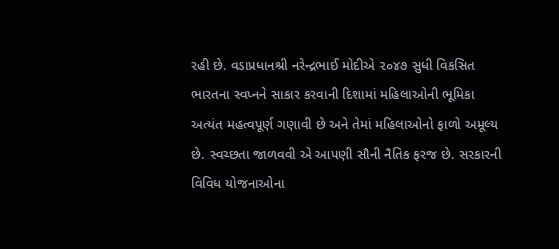રહી છે. વડાપ્રધાનશ્રી નરેન્દ્રભાઈ મોદીએ ૨૦૪૭ સુધી વિકસિત ભારતના સ્વપ્નને સાકાર કરવાની દિશામાં મહિલાઓની ભૂમિકા અત્યંત મહત્વપૂર્ણ ગણાવી છે અને તેમાં મહિલાઓનો ફાળો અમૂલ્ય છે. સ્વચ્છતા જાળવવી એ આપણી સૌની નૈતિક ફરજ છે. સરકારની વિવિધ યોજનાઓના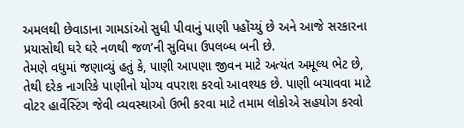અમલથી છેવાડાના ગામડાંઓ સુધી પીવાનું પાણી પહોંચ્યું છે અને આજે સરકારના પ્રયાસોથી ઘરે ઘરે નળથી જળ’ની સુવિધા ઉપલબ્ધ બની છે.
તેમણે વધુમાં જણાવ્યું હતું કે, પાણી આપણા જીવન માટે અત્યંત અમૂલ્ય ભેટ છે, તેથી દરેક નાગરિકે પાણીનો યોગ્ય વપરાશ કરવો આવશ્યક છે. પાણી બચાવવા માટે વોટર હાર્વેસ્ટિંગ જેવી વ્યવસ્થાઓ ઉભી કરવા માટે તમામ લોકોએ સહયોગ કરવો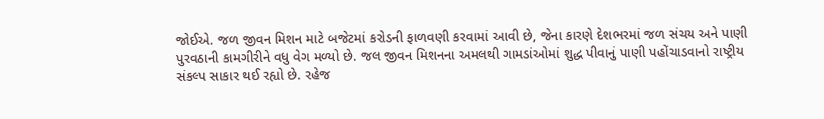જોઈએ. જળ જીવન મિશન માટે બજેટમાં કરોડની ફાળવણી કરવામાં આવી છે, જેના કારણે દેશભરમાં જળ સંચય અને પાણી પુરવઠાની કામગીરીને વધુ વેગ મળ્યો છે. જલ જીવન મિશનના અમલથી ગામડાંઓમાં શુદ્ધ પીવાનું પાણી પહોંચાડવાનો રાષ્ટ્રીય સંકલ્પ સાકાર થઈ રહ્યો છે. રહેજ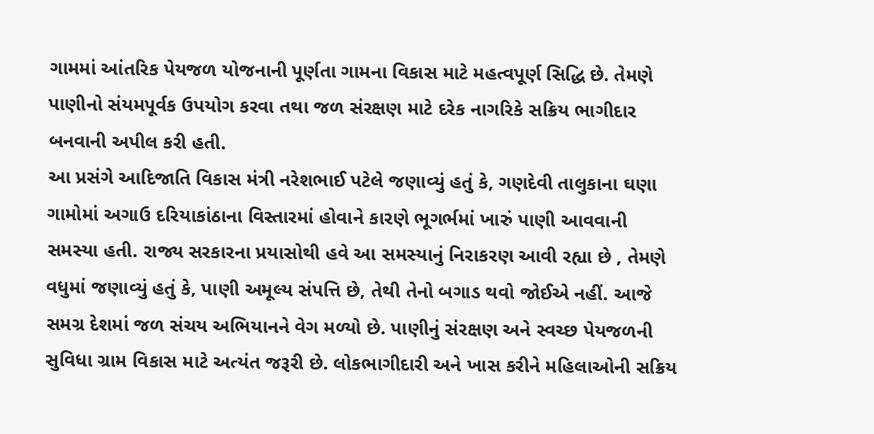ગામમાં આંતરિક પેયજળ યોજનાની પૂર્ણતા ગામના વિકાસ માટે મહત્વપૂર્ણ સિદ્ધિ છે. તેમણે પાણીનો સંયમપૂર્વક ઉપયોગ કરવા તથા જળ સંરક્ષણ માટે દરેક નાગરિકે સક્રિય ભાગીદાર બનવાની અપીલ કરી હતી.
આ પ્રસંગે આદિજાતિ વિકાસ મંત્રી નરેશભાઈ પટેલે જણાવ્યું હતું કે, ગણદેવી તાલુકાના ઘણા ગામોમાં અગાઉ દરિયાકાંઠાના વિસ્તારમાં હોવાને કારણે ભૂગર્ભમાં ખારું પાણી આવવાની સમસ્યા હતી. રાજ્ય સરકારના પ્રયાસોથી હવે આ સમસ્યાનું નિરાકરણ આવી રહ્યા છે , તેમણે વધુમાં જણાવ્યું હતું કે, પાણી અમૂલ્ય સંપત્તિ છે, તેથી તેનો બગાડ થવો જોઈએ નહીં. આજે સમગ્ર દેશમાં જળ સંચય અભિયાનને વેગ મળ્યો છે. પાણીનું સંરક્ષણ અને સ્વચ્છ પેયજળની સુવિધા ગ્રામ વિકાસ માટે અત્યંત જરૂરી છે. લોકભાગીદારી અને ખાસ કરીને મહિલાઓની સક્રિય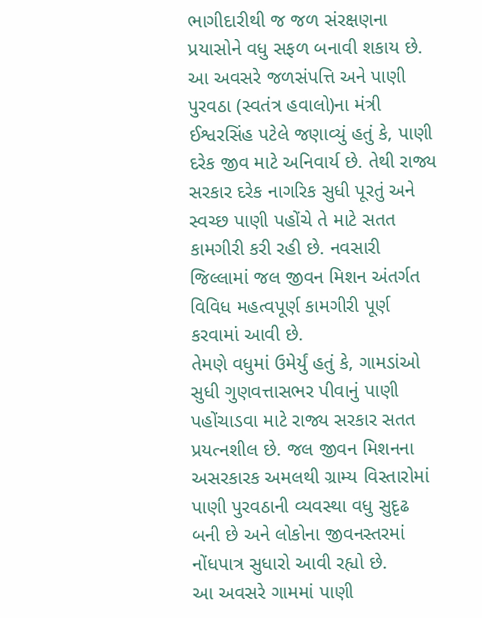ભાગીદારીથી જ જળ સંરક્ષણના પ્રયાસોને વધુ સફળ બનાવી શકાય છે.
આ અવસરે જળસંપત્તિ અને પાણી પુરવઠા (સ્વતંત્ર હવાલો)ના મંત્રી ઈશ્વરસિંહ પટેલે જણાવ્યું હતું કે, પાણી દરેક જીવ માટે અનિવાર્ય છે. તેથી રાજ્ય સરકાર દરેક નાગરિક સુધી પૂરતું અને સ્વચ્છ પાણી પહોંચે તે માટે સતત કામગીરી કરી રહી છે. નવસારી જિલ્લામાં જલ જીવન મિશન અંતર્ગત વિવિધ મહત્વપૂર્ણ કામગીરી પૂર્ણ કરવામાં આવી છે.
તેમણે વધુમાં ઉમેર્યું હતું કે, ગામડાંઓ સુધી ગુણવત્તાસભર પીવાનું પાણી પહોંચાડવા માટે રાજ્ય સરકાર સતત પ્રયત્નશીલ છે. જલ જીવન મિશનના અસરકારક અમલથી ગ્રામ્ય વિસ્તારોમાં પાણી પુરવઠાની વ્યવસ્થા વધુ સુદૃઢ બની છે અને લોકોના જીવનસ્તરમાં નોંધપાત્ર સુધારો આવી રહ્યો છે.
આ અવસરે ગામમાં પાણી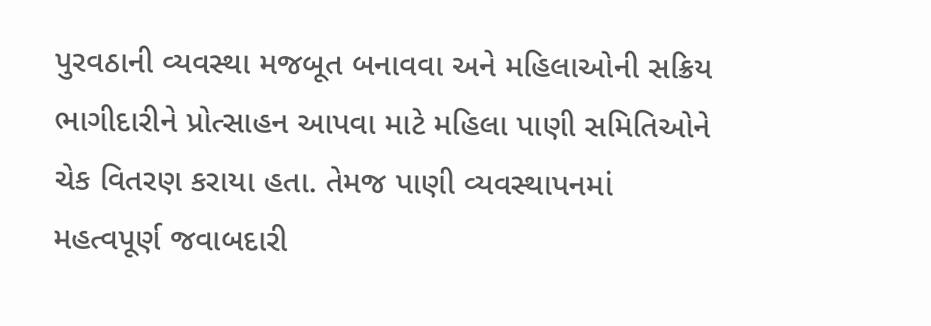પુરવઠાની વ્યવસ્થા મજબૂત બનાવવા અને મહિલાઓની સક્રિય ભાગીદારીને પ્રોત્સાહન આપવા માટે મહિલા પાણી સમિતિઓને ચેક વિતરણ કરાયા હતા. તેમજ પાણી વ્યવસ્થાપનમાં મહત્વપૂર્ણ જવાબદારી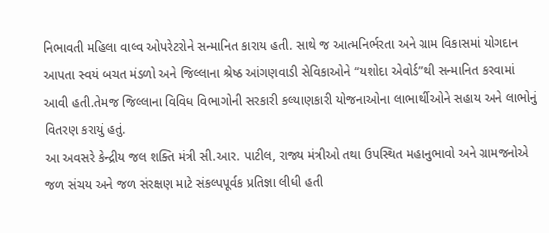નિભાવતી મહિલા વાલ્વ ઓપરેટરોને સન્માનિત કારાય હતી. સાથે જ આત્મનિર્ભરતા અને ગ્રામ વિકાસમાં યોગદાન આપતા સ્વયં બચત મંડળો અને જિલ્લાના શ્રેષ્ઠ આંગણવાડી સેવિકાઓને “યશોદા એવોર્ડ”થી સન્માનિત કરવામાં આવી હતી.તેમજ જિલ્લાના વિવિધ વિભાગોની સરકારી કલ્યાણકારી યોજનાઓના લાભાર્થીઓને સહાય અને લાભોનું વિતરણ કરાયું હતું.
આ અવસરે કેન્દ્રીય જલ શક્તિ મંત્રી સી.આર. પાટીલ, રાજ્ય મંત્રીઓ તથા ઉપસ્થિત મહાનુભાવો અને ગ્રામજનોએ જળ સંચય અને જળ સંરક્ષણ માટે સંકલ્પપૂર્વક પ્રતિજ્ઞા લીધી હતી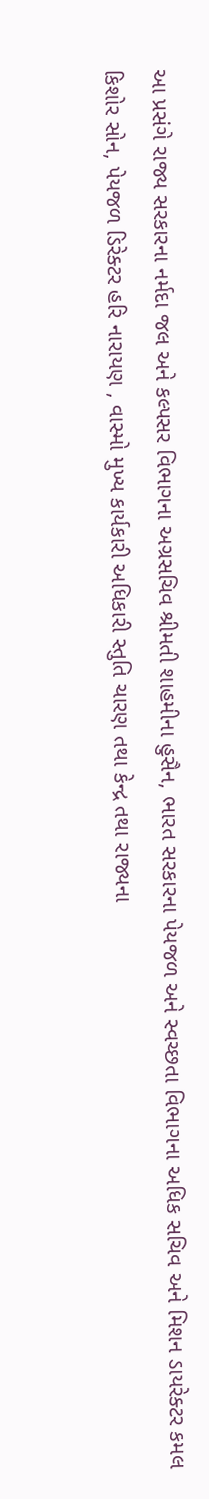આ પ્રસંગે રાજ્ય સરકારના નર્મદા જલ અને કલ્પસર વિભાગના અગ્રસચિવ શ્રીમતી શાહમીના હુસૈન, ભારત સરકારના પેયજળ અને સ્વચ્છતા વિભાગના અધિક સચિવ અને મિશન ડાયરેક્ટર કમલ કિશોર સોન, પેયજળ ડિરેક્ટર હરિ નારાયણ , વાસ્મો મુખ્ય કાર્યકારી અધિકારી સ્તુતિ ચારણ તથા કેન્દ્ર તથા રાજ્યના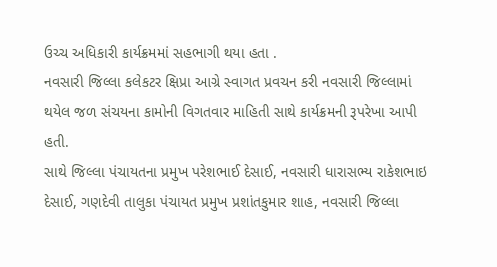ઉચ્ચ અધિકારી કાર્યક્રમમાં સહભાગી થયા હતા .
નવસારી જિલ્લા કલેકટર ક્ષિપ્રા આગ્રે સ્વાગત પ્રવચન કરી નવસારી જિલ્લામાં થયેલ જળ સંચયના કામોની વિગતવાર માહિતી સાથે કાર્યક્રમની રૂપરેખા આપી હતી.
સાથે જિલ્લા પંચાયતના પ્રમુખ પરેશભાઈ દેસાઈ, નવસારી ધારાસભ્ય રાકેશભાઇ દેસાઈ, ગણદેવી તાલુકા પંચાયત પ્રમુખ પ્રશાંતકુમાર શાહ, નવસારી જિલ્લા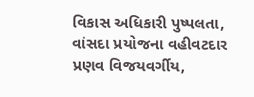વિકાસ અધિકારી પુષ્પલતા, વાંસદા પ્રયોજના વહીવટદાર પ્રણવ વિજયવર્ગીય,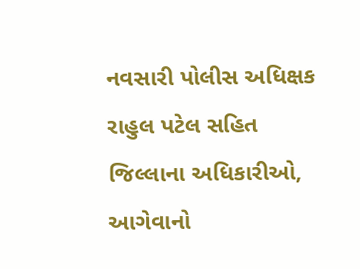નવસારી પોલીસ અધિક્ષક રાહુલ પટેલ સહિત જિલ્લાના અધિકારીઓ, આગેવાનો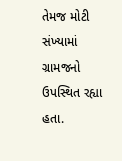તેમજ મોટી સંખ્યામાં ગ્રામજનો ઉપસ્થિત રહ્યા હતા.